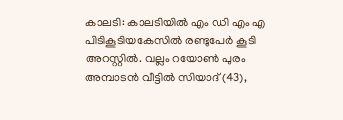കാലടി: കാലടിയിൽ എം ഡി എം എ പിടികൂടിയകേസിൽ രണ്ടുപേർ കൂടി അറസ്റ്റിൽ. വല്ലം റയോൺ പുരം അമ്പാടൻ വീട്ടിൽ സിയാദ് (43),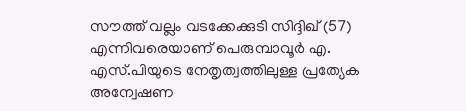സൗത്ത് വല്ലം വടക്കേക്കുടി സിദ്ദിഖ് (57) എന്നിവരെയാണ് പെരുമ്പാവൂർ എ. എസ്.പിയുടെ നേതൃത്വത്തിലുള്ള പ്രത്യേക അന്വേഷണ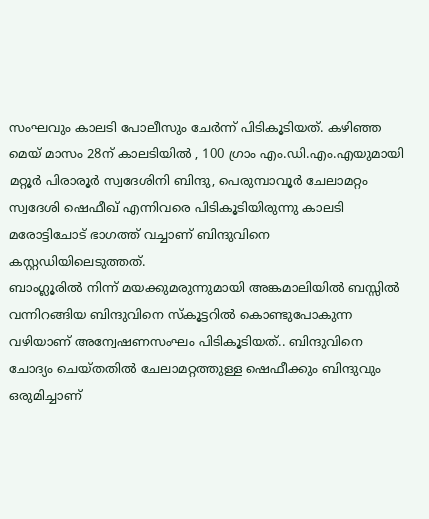സംഘവും കാലടി പോലീസും ചേർന്ന് പിടികൂടിയത്. കഴിഞ്ഞ മെയ് മാസം 28ന് കാലടിയിൽ , 100 ഗ്രാം എം.ഡി.എം.എയുമായി മറ്റൂർ പിരാരൂർ സ്വദേശിനി ബിന്ദു, പെരുമ്പാവൂർ ചേലാമറ്റം സ്വദേശി ഷെഫീഖ് എന്നിവരെ പിടികൂടിയിരുന്നു കാലടി മരോട്ടിചോട് ഭാഗത്ത് വച്ചാണ് ബിന്ദുവിനെ കസ്റ്റഡിയിലെടുത്തത്.
ബാംഗ്ലൂരിൽ നിന്ന് മയക്കുമരുന്നുമായി അങ്കമാലിയിൽ ബസ്സിൽ വന്നിറങ്ങിയ ബിന്ദുവിനെ സ്കൂട്ടറിൽ കൊണ്ടുപോകുന്ന വഴിയാണ് അന്വേഷണസംഘം പിടികൂടിയത്.. ബിന്ദുവിനെ ചോദ്യം ചെയ്തതിൽ ചേലാമറ്റത്തുള്ള ഷെഫീക്കും ബിന്ദുവും ഒരുമിച്ചാണ്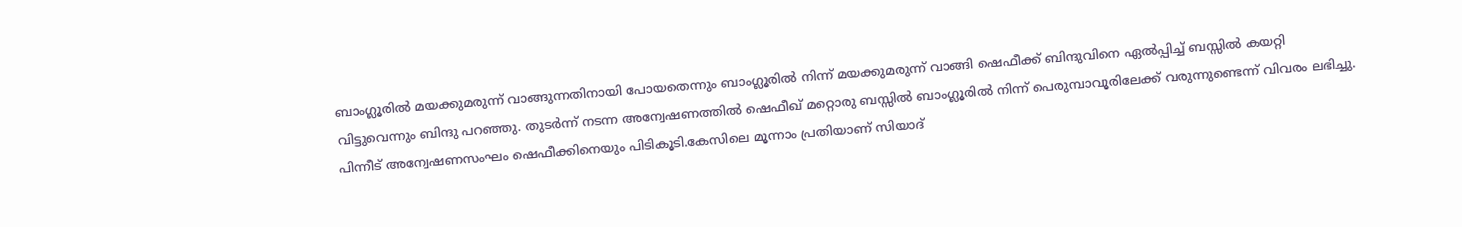ബാംഗ്ലൂരിൽ മയക്കുമരുന്ന് വാങ്ങുന്നതിനായി പോയതെന്നും ബാംഗ്ലൂരിൽ നിന്ന് മയക്കുമരുന്ന് വാങ്ങി ഷെഫീക്ക് ബിന്ദുവിനെ ഏൽപ്പിച്ച് ബസ്സിൽ കയറ്റി വിട്ടുവെന്നും ബിന്ദു പറഞ്ഞു. തുടർന്ന് നടന്ന അന്വേഷണത്തിൽ ഷെഫീഖ് മറ്റൊരു ബസ്സിൽ ബാംഗ്ലൂരിൽ നിന്ന് പെരുമ്പാവൂരിലേക്ക് വരുന്നുണ്ടെന്ന് വിവരം ലഭിച്ചു. പിന്നീട് അന്വേഷണസംഘം ഷെഫീക്കിനെയും പിടികൂടി.കേസിലെ മൂന്നാം പ്രതിയാണ് സിയാദ്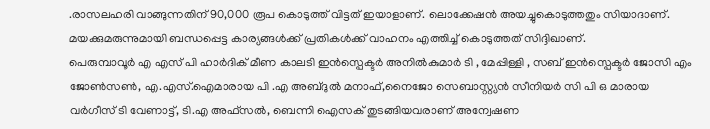.രാസലഹരി വാങ്ങുന്നതിന് 90,000 രൂപ കൊടുത്ത് വിട്ടത് ഇയാളാണ്. ലൊക്കേഷൻ അയച്ചുകൊടുത്തതും സിയാദാണ്. മയക്കുമരുന്നുമായി ബന്ധപ്പെട്ട കാര്യങ്ങൾക്ക് പ്രതികൾക്ക് വാഹനം എത്തിച്ച് കൊടുത്തത് സിദ്ദിഖാണ്.
പെരുമ്പാവൂർ എ എസ് പി ഹാർദിക് മീണ കാലടി ഇൻസ്പെക്ടർ അനിൽകുമാർ ടി , മേപ്പിള്ളി , സബ് ഇൻസ്പെക്ടർ ജോസി എം ജോൺസൺ, എ.എസ്.ഐമാരായ പി .എ അബ്ദുൽ മനാഫ്,നൈജോ സെബാസ്റ്റ്യൻ സീനിയർ സി പി ഒ മാരായ വർഗീസ് ടി വേണാട്ട്, ടി.എ അഫ്സൽ, ബെന്നി ഐസക് തുടങ്ങിയവരാണ് അന്വേഷണ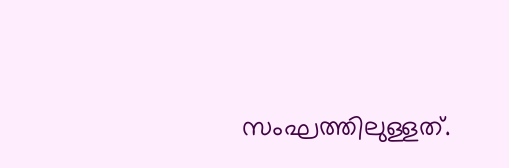സംഘത്തിലുള്ളത്.